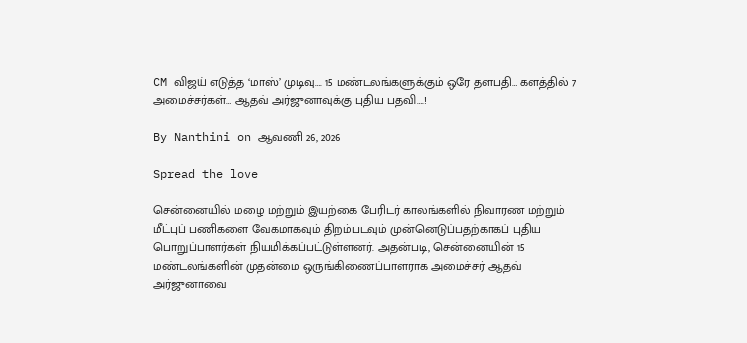CM விஜய் எடுத்த ‘மாஸ்’ முடிவு…. 15 மண்டலங்களுக்கும் ஒரே தளபதி… களத்தில் 7 அமைச்சர்கள்… ஆதவ் அர்ஜுனாவுக்கு புதிய பதவி….!

By Nanthini on ஆவணி 26, 2026

Spread the love

சென்னையில் மழை மற்றும் இயற்கை பேரிடர் காலங்களில் நிவாரண மற்றும் மீட்புப் பணிகளை வேகமாகவும் திறம்படவும் முன்னெடுப்பதற்காகப் புதிய பொறுப்பாளர்கள் நியமிக்கப்பட்டுள்ளனர். அதன்படி, சென்னையின் 15 மண்டலங்களின் முதன்மை ஒருங்கிணைப்பாளராக அமைச்சர் ஆதவ் அர்ஜுனாவை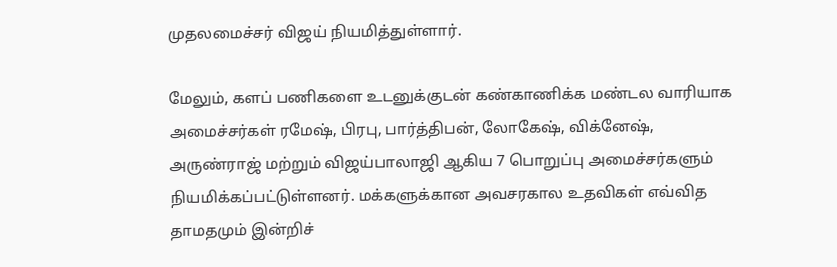முதலமைச்சர் விஜய் நியமித்துள்ளார்.

மேலும், களப் பணிகளை உடனுக்குடன் கண்காணிக்க மண்டல வாரியாக அமைச்சர்கள் ரமேஷ், பிரபு, பார்த்திபன், லோகேஷ், விக்னேஷ், அருண்ராஜ் மற்றும் விஜய்பாலாஜி ஆகிய 7 பொறுப்பு அமைச்சர்களும் நியமிக்கப்பட்டுள்ளனர். மக்களுக்கான அவசரகால உதவிகள் எவ்வித தாமதமும் இன்றிச்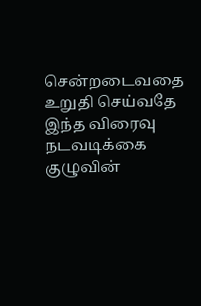சென்றடைவதை உறுதி செய்வதே இந்த விரைவு நடவடிக்கை குழுவின்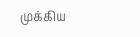முக்கிய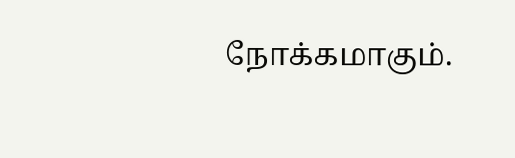நோக்கமாகும்.